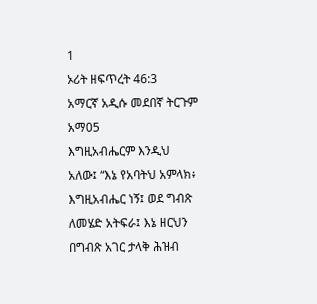1
ኦሪት ዘፍጥረት 46:3
አማርኛ አዲሱ መደበኛ ትርጉም
አማ05
እግዚአብሔርም እንዲህ አለው፤ “እኔ የአባትህ አምላክ፥ እግዚአብሔር ነኝ፤ ወደ ግብጽ ለመሄድ አትፍራ፤ እኔ ዘርህን በግብጽ አገር ታላቅ ሕዝብ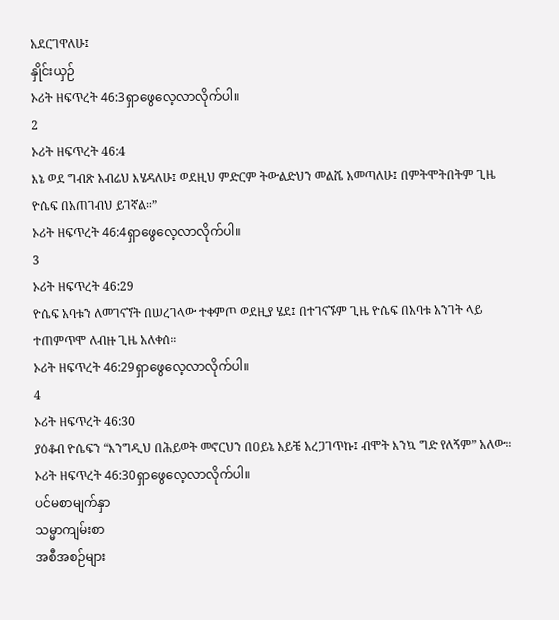አደርገዋለሁ፤
နှိုင်းယှဉ်
ኦሪት ዘፍጥረት 46:3ရှာဖွေလေ့လာလိုက်ပါ။
2
ኦሪት ዘፍጥረት 46:4
እኔ ወደ ግብጽ አብሬህ እሄዳለሁ፤ ወደዚህ ምድርም ትውልድህን መልሼ አመጣለሁ፤ በምትሞትበትም ጊዜ ዮሴፍ በአጠገብህ ይገኛል።”
ኦሪት ዘፍጥረት 46:4ရှာဖွေလေ့လာလိုက်ပါ။
3
ኦሪት ዘፍጥረት 46:29
ዮሴፍ አባቱን ለመገናኘት በሠረገላው ተቀምጦ ወደዚያ ሄደ፤ በተገናኙም ጊዜ ዮሴፍ በአባቱ አንገት ላይ ተጠምጥሞ ለብዙ ጊዜ አለቀሰ።
ኦሪት ዘፍጥረት 46:29ရှာဖွေလေ့လာလိုက်ပါ။
4
ኦሪት ዘፍጥረት 46:30
ያዕቆብ ዮሴፍን “እንግዲህ በሕይወት መኖርህን በዐይኔ አይቼ አረጋገጥኩ፤ ብሞት እንኳ ግድ የለኝም” አለው።
ኦሪት ዘፍጥረት 46:30ရှာဖွေလေ့လာလိုက်ပါ။
ပင်မစာမျက်နှာ
သမ္မာကျမ်းစာ
အစီအစဉ်များ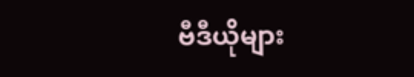ဗီဒီယိုများ